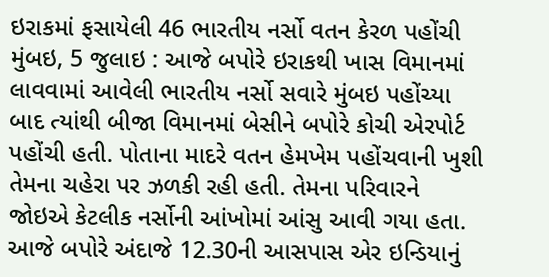ઇરાકમાં ફસાયેલી 46 ભારતીય નર્સો વતન કેરળ પહોંચી
મુંબઇ, 5 જુલાઇ : આજે બપોરે ઇરાકથી ખાસ વિમાનમાં લાવવામાં આવેલી ભારતીય નર્સો સવારે મુંબઇ પહોંચ્યા બાદ ત્યાંથી બીજા વિમાનમાં બેસીને બપોરે કોચી એરપોર્ટ પહોંચી હતી. પોતાના માદરે વતન હેમખેમ પહોંચવાની ખુશી તેમના ચહેરા પર ઝળકી રહી હતી. તેમના પરિવારને જોઇએ કેટલીક નર્સોની આંખોમાં આંસુ આવી ગયા હતા.
આજે બપોરે અંદાજે 12.30ની આસપાસ એર ઇન્ડિયાનું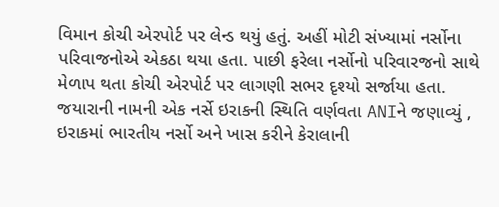વિમાન કોચી એરપોર્ટ પર લેન્ડ થયું હતું. અહીં મોટી સંખ્યામાં નર્સોના પરિવાજનોએ એકઠા થયા હતા. પાછી ફરેલા નર્સોનો પરિવારજનો સાથે મેળાપ થતા કોચી એરપોર્ટ પર લાગણી સભર દૃશ્યો સર્જાયા હતા.
જયારાની નામની એક નર્સે ઇરાકની સ્થિતિ વર્ણવતા ANIને જણાવ્યું , ઇરાકમાં ભારતીય નર્સો અને ખાસ કરીને કેરાલાની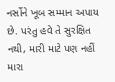નર્સોને ખૂબ સમ્માન અપાય છે. પરંતુ હવે તે સુરક્ષિત નથી, મારી માટે પણ નહીં મારા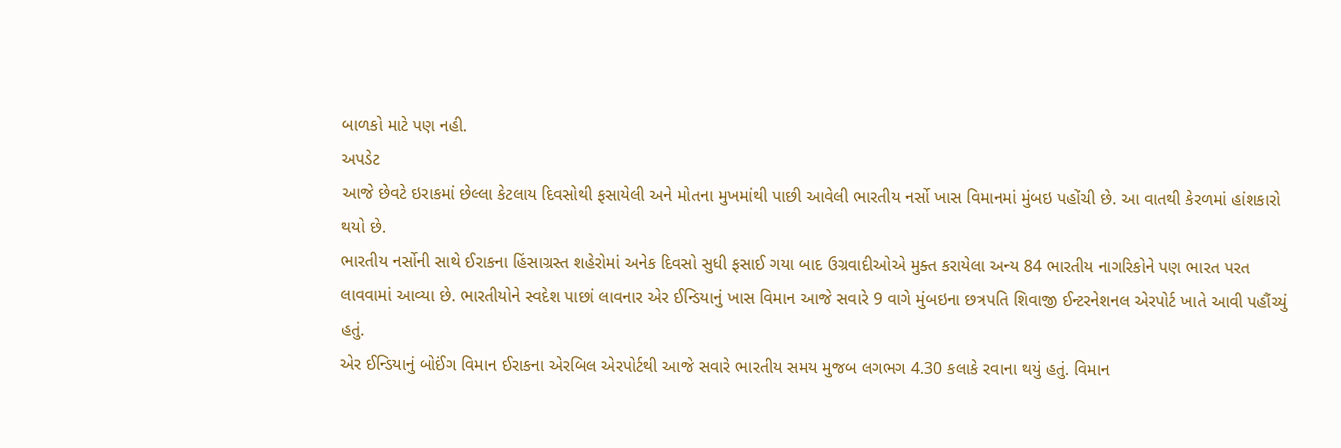બાળકો માટે પણ નહી.
અપડેટ
આજે છેવટે ઇરાકમાં છેલ્લા કેટલાય દિવસોથી ફસાયેલી અને મોતના મુખમાંથી પાછી આવેલી ભારતીય નર્સો ખાસ વિમાનમાં મુંબઇ પહોંચી છે. આ વાતથી કેરળમાં હાંશકારો થયો છે.
ભારતીય નર્સોની સાથે ઈરાકના હિંસાગ્રસ્ત શહેરોમાં અનેક દિવસો સુધી ફસાઈ ગયા બાદ ઉગ્રવાદીઓએ મુક્ત કરાયેલા અન્ય 84 ભારતીય નાગરિકોને પણ ભારત પરત લાવવામાં આવ્યા છે. ભારતીયોને સ્વદેશ પાછાં લાવનાર એર ઈન્ડિયાનું ખાસ વિમાન આજે સવારે 9 વાગે મુંબઇના છત્રપતિ શિવાજી ઈન્ટરનેશનલ એરપોર્ટ ખાતે આવી પહૌંચ્યું હતું.
એર ઈન્ડિયાનું બોઈંગ વિમાન ઈરાકના એરબિલ એરપોર્ટથી આજે સવારે ભારતીય સમય મુજબ લગભગ 4.30 કલાકે રવાના થયું હતું. વિમાન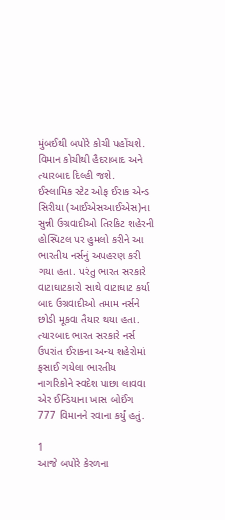મુંબઈથી બપોરે કોચી પહોંચશે. વિમાન કોચીથી હૈદરાબાદ અને ત્યારબાદ દિલ્હી જશે.
ઈસ્લામિક સ્ટેટ ઓફ ઈરાક એન્ડ સિરીયા (આઈએસઆઈએસ)ના સુન્ની ઉગ્રવાદીઓ તિરકિટ શહેરની હોસ્પિટલ પર હુમલો કરીને આ ભારતીય નર્સનું અપહરણ કરી ગયા હતા. પરંતુ ભારત સરકારે વાટાઘાટકારો સાથે વાટાઘાટ કર્યા બાદ ઉગ્રવાદીઓ તમામ નર્સને છોડી મૂકવા તૈયાર થયા હતા.
ત્યારબાદ ભારત સરકારે નર્સ ઉપરાંત ઈરાકના અન્ય શહેરોમાં ફસાઈ ગયેલા ભારતીય નાગરિકોને સ્વદેશ પાછા લાવવા એર ઈન્ડિયાના ખાસ બોઈંગ 777 વિમાનને રવાના કર્યું હતું.

1
આજે બપોરે કેરળના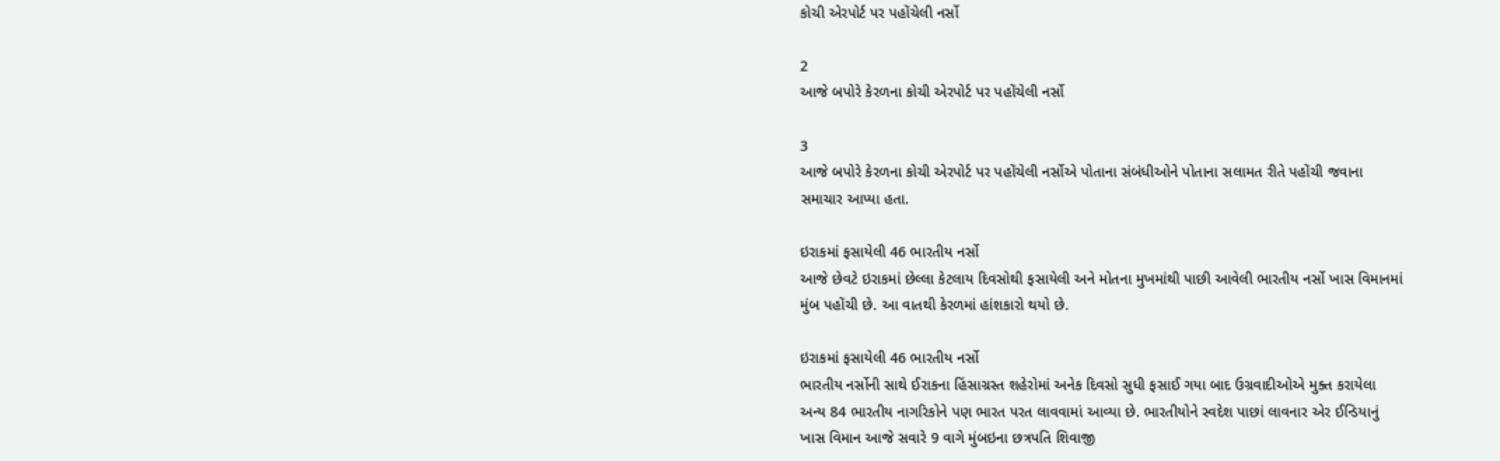કોચી એરપોર્ટ પર પહોંચેલી નર્સો

2
આજે બપોરે કેરળના કોચી એરપોર્ટ પર પહોંચેલી નર્સો

3
આજે બપોરે કેરળના કોચી એરપોર્ટ પર પહોંચેલી નર્સોએ પોતાના સંબંધીઓને પોતાના સલામત રીતે પહોંચી જવાના સમાચાર આપ્યા હતા.

ઇરાકમાં ફસાયેલી 46 ભારતીય નર્સો
આજે છેવટે ઇરાકમાં છેલ્લા કેટલાય દિવસોથી ફસાયેલી અને મોતના મુખમાંથી પાછી આવેલી ભારતીય નર્સો ખાસ વિમાનમાં મુંબ પહોંચી છે. આ વાતથી કેરળમાં હાંશકારો થયો છે.

ઇરાકમાં ફસાયેલી 46 ભારતીય નર્સો
ભારતીય નર્સોની સાથે ઈરાકના હિંસાગ્રસ્ત શહેરોમાં અનેક દિવસો સુધી ફસાઈ ગયા બાદ ઉગ્રવાદીઓએ મુક્ત કરાયેલા અન્ય 84 ભારતીય નાગરિકોને પણ ભારત પરત લાવવામાં આવ્યા છે. ભારતીયોને સ્વદેશ પાછાં લાવનાર એર ઈન્ડિયાનું ખાસ વિમાન આજે સવારે 9 વાગે મુંબઇના છત્રપતિ શિવાજી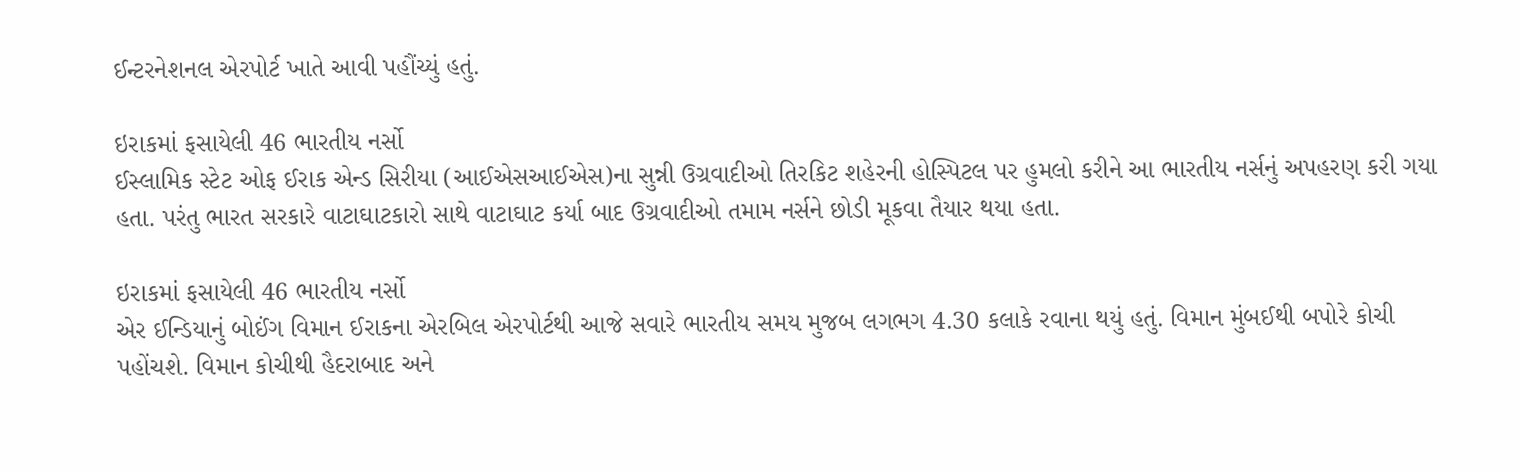ઈન્ટરનેશનલ એરપોર્ટ ખાતે આવી પહૌંચ્યું હતું.

ઇરાકમાં ફસાયેલી 46 ભારતીય નર્સો
ઈસ્લામિક સ્ટેટ ઓફ ઈરાક એન્ડ સિરીયા (આઈએસઆઈએસ)ના સુન્ની ઉગ્રવાદીઓ તિરકિટ શહેરની હોસ્પિટલ પર હુમલો કરીને આ ભારતીય નર્સનું અપહરણ કરી ગયા હતા. પરંતુ ભારત સરકારે વાટાઘાટકારો સાથે વાટાઘાટ કર્યા બાદ ઉગ્રવાદીઓ તમામ નર્સને છોડી મૂકવા તૈયાર થયા હતા.

ઇરાકમાં ફસાયેલી 46 ભારતીય નર્સો
એર ઈન્ડિયાનું બોઈંગ વિમાન ઈરાકના એરબિલ એરપોર્ટથી આજે સવારે ભારતીય સમય મુજબ લગભગ 4.30 કલાકે રવાના થયું હતું. વિમાન મુંબઈથી બપોરે કોચી પહોંચશે. વિમાન કોચીથી હૈદરાબાદ અને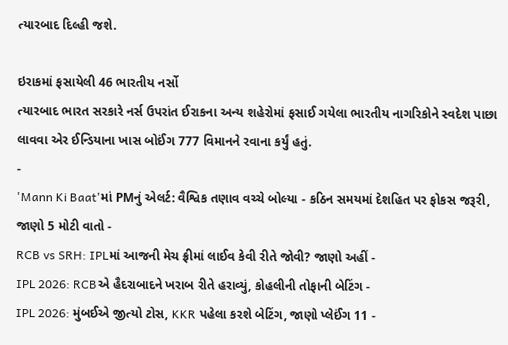ત્યારબાદ દિલ્હી જશે.

ઇરાકમાં ફસાયેલી 46 ભારતીય નર્સો
ત્યારબાદ ભારત સરકારે નર્સ ઉપરાંત ઈરાકના અન્ય શહેરોમાં ફસાઈ ગયેલા ભારતીય નાગરિકોને સ્વદેશ પાછા લાવવા એર ઈન્ડિયાના ખાસ બોઈંગ 777 વિમાનને રવાના કર્યું હતું.
-
'Mann Ki Baat'માં PMનું એલર્ટ: વૈશ્વિક તણાવ વચ્ચે બોલ્યા - કઠિન સમયમાં દેશહિત પર ફોકસ જરૂરી, જાણો 5 મોટી વાતો -
RCB vs SRH: IPLમાં આજની મેચ ફ્રીમાં લાઈવ કેવી રીતે જોવી? જાણો અહીં -
IPL 2026: RCBએ હૈદરાબાદને ખરાબ રીતે હરાવ્યું, કોહલીની તોફાની બેટિંગ -
IPL 2026: મુંબઈએ જીત્યો ટોસ, KKR પહેલા કરશે બેટિંગ, જાણો પ્લેઈંગ 11 -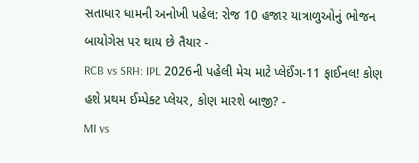સતાધાર ધામની અનોખી પહેલ: રોજ 10 હજાર યાત્રાળુઓનું ભોજન બાયોગેસ પર થાય છે તૈયાર -
RCB vs SRH: IPL 2026ની પહેલી મેચ માટે પ્લેઈંગ-11 ફાઈનલ! કોણ હશે પ્રથમ ઈમ્પેક્ટ પ્લેયર, કોણ મારશે બાજી? -
MI vs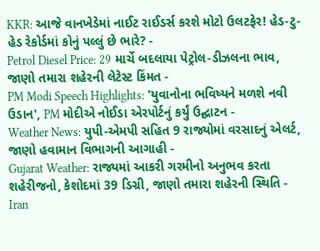KKR: આજે વાનખેડેમાં નાઈટ રાઈડર્સ કરશે મોટો ઉલટફેર! હેડ-ટુ-હેડ રેકોર્ડમાં કોનું પલ્લું છે ભારે? -
Petrol Diesel Price: 29 માર્ચે બદલાયા પેટ્રોલ-ડીઝલના ભાવ, જાણો તમારા શહેરની લેટેસ્ટ કિંમત -
PM Modi Speech Highlights: 'યુવાનોના ભવિષ્યને મળશે નવી ઉડાન', PM મોદીએ નોઈડા એરપોર્ટનું કર્યું ઉદ્ઘાટન -
Weather News: યુપી-એમપી સહિત 9 રાજ્યોમાં વરસાદનું એલર્ટ, જાણો હવામાન વિભાગની આગાહી -
Gujarat Weather: રાજ્યમાં આકરી ગરમીનો અનુભવ કરતા શહેરીજનો, કેશોદમાં 39 ડિગ્રી, જાણો તમારા શહેરની સ્થિતિ -
Iran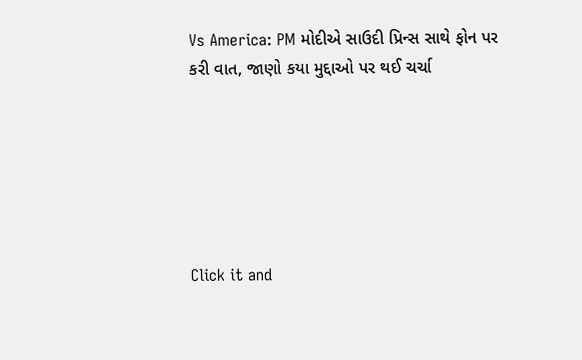Vs America: PM મોદીએ સાઉદી પ્રિન્સ સાથે ફોન પર કરી વાત, જાણો કયા મુદ્દાઓ પર થઈ ચર્ચા






Click it and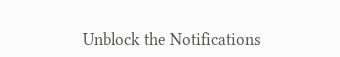Unblock the Notifications